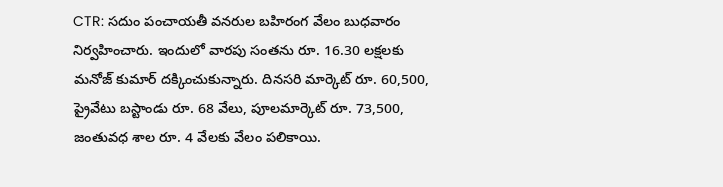CTR: సదుం పంచాయతీ వనరుల బహిరంగ వేలం బుధవారం నిర్వహించారు. ఇందులో వారపు సంతను రూ. 16.30 లక్షలకు మనోజ్ కుమార్ దక్కించుకున్నారు. దినసరి మార్కెట్ రూ. 60,500, ప్రైవేటు బస్టాండు రూ. 68 వేలు, పూలమార్కెట్ రూ. 73,500, జంతువధ శాల రూ. 4 వేలకు వేలం పలికాయి.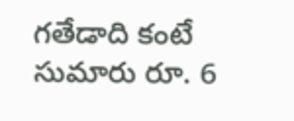గతేడాది కంటే సుమారు రూ. 6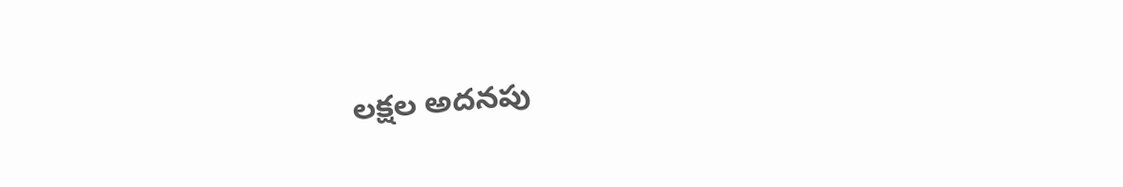లక్షల అదనపు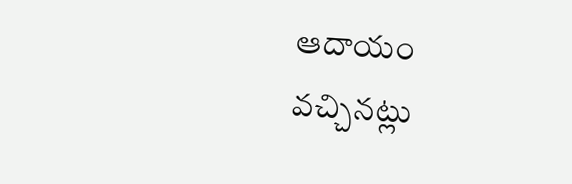ఆదాయం వచ్చినట్లు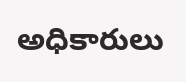అధికారులు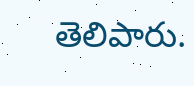తెలిపారు.